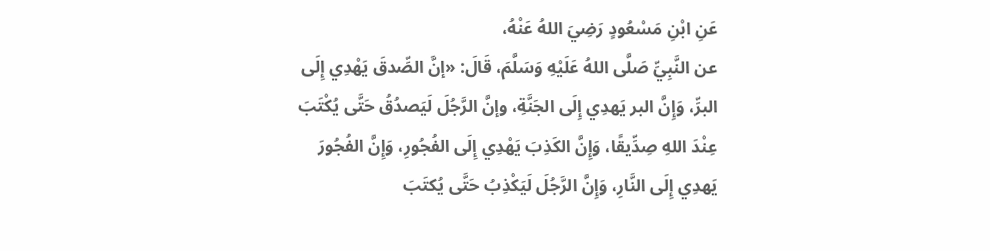عَنِ ابْنِ مَسْعُودٍ رَضِيَ اللهُ عَنْهُ،
عن النَّبِيِّ صَلَّى اللهُ عَلَيْهِ وَسَلَّمَ، قَالَ: «إنَّ الصِّدقَ يَهْدِي إِلَى
البرِّ، وَإِنَّ البر يَهدِي إِلَى الجَنَّةِ، وإنَّ الرَّجُلَ لَيَصدُقُ حَتَّى يُكْتَبَ
عِنْدَ اللهِ صِدِّيقًا، وَإِنَّ الكَذِبَ يَهْدِي إِلَى الفُجُورِ، وَإِنَّ الفُجُورَ
يَهدِي إِلَى النَّارِ، وَإِنَّ الرَّجُلَ لَيَكْذِبُ حَتَّى يُكتَبَ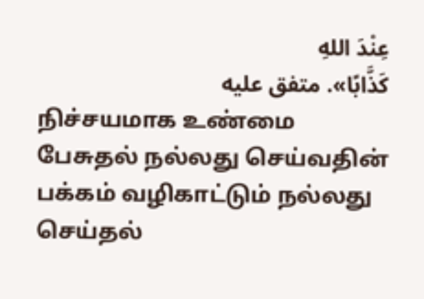عِنْدَ اللهِ
كَذَّابًا». متفق عليه
நிச்சயமாக உண்மை பேசுதல் நல்லது செய்வதின் பக்கம் வழிகாட்டும் நல்லது செய்தல்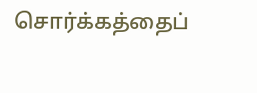சொர்க்கத்தைப்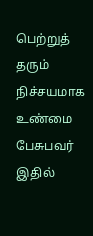பெற்றுத் தரும் நிச்சயமாக உண்மை பேசுபவர் இதில்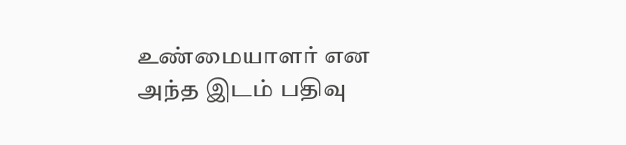உண்மையாளர் என அந்த இடம் பதிவு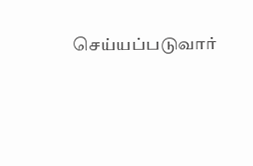செய்யப்படுவார்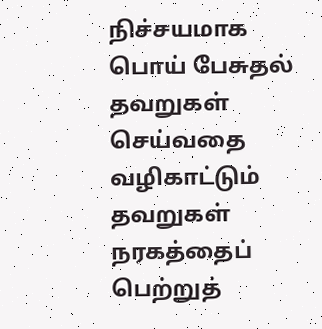நிச்சயமாக பொய் பேசுதல் தவறுகள் செய்வதை வழிகாட்டும் தவறுகள் நரகத்தைப் பெற்றுத்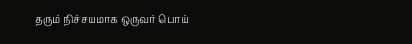தரும் நிச்சயமாக ஒருவர் பொய்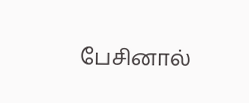பேசினால்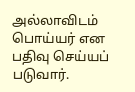அல்லாவிடம் பொய்யர் என பதிவு செய்யப் படுவார்.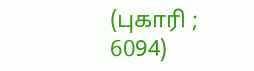(புகாரி ; 6094)